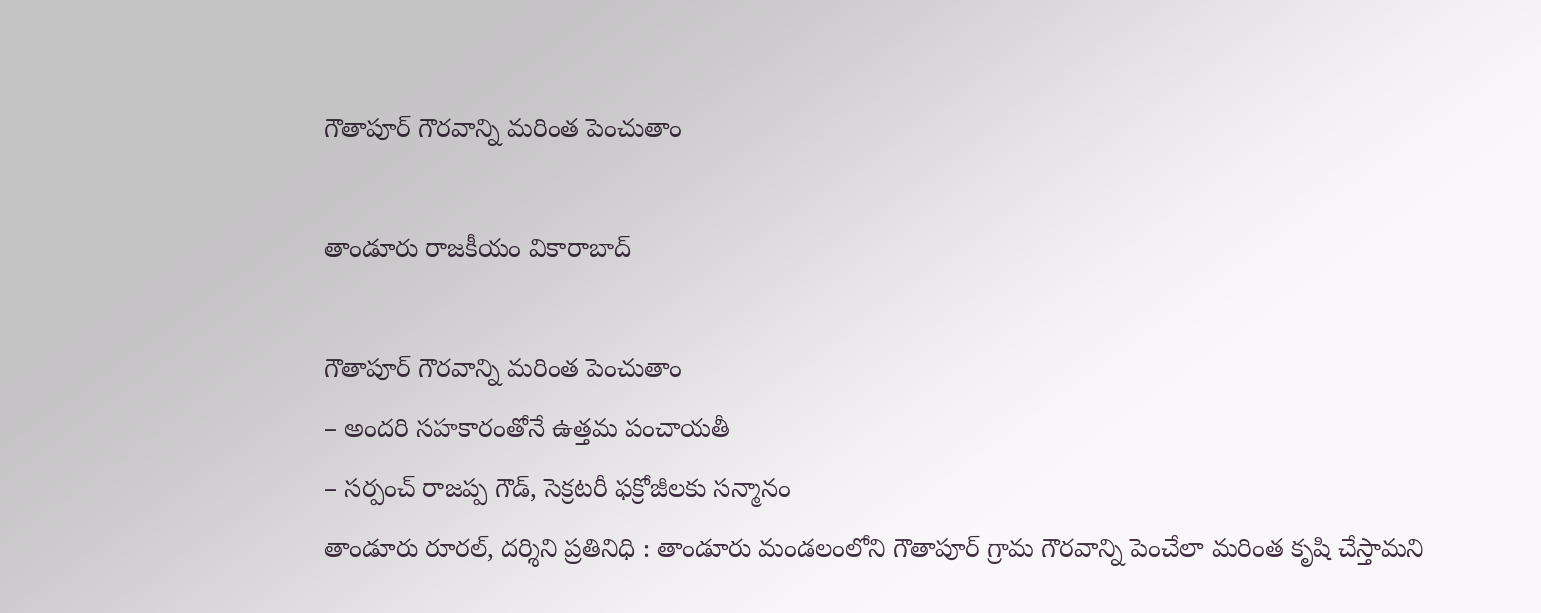గౌతాపూర్ గౌరవాన్ని మరింత పెంచుతాం

తాండూరు రాజకీయం వికారాబాద్

గౌతాపూర్ గౌరవాన్ని మరింత పెంచుతాం
– అందరి సహకారంతోనే ఉత్తమ పంచాయతీ
– సర్పంచ్ రాజప్ప గౌడ్, సెక్రటరీ ఫక్రోజీలకు సన్మానం
తాండూరు రూరల్, దర్శిని ప్రతినిధి : తాండూరు మండలంలోని గౌతాపూర్ గ్రామ గౌరవాన్ని పెంచేలా మరింత కృషి చేస్తామని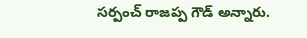సర్పంచ్ రాజప్ప గౌడ్ అన్నారు.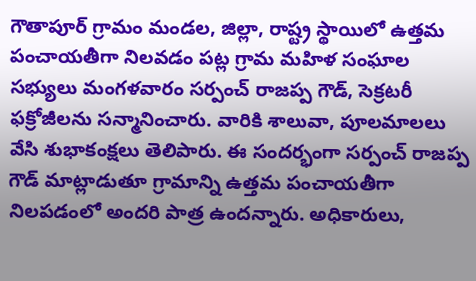గౌతాపూర్ గ్రామం మండల, జిల్లా, రాష్ట్ర స్థాయిలో ఉత్తమ పంచాయతీగా నిలవడం పట్ల గ్రామ మహిళ సంఘాల సభ్యులు మంగళవారం సర్పంచ్ రాజప్ప గౌడ్, సెక్రటరీ ఫక్రోజీలను సన్మానించారు. వారికి శాలువా, పూలమాలలు వేసి శుభాకంక్షలు తెలిపారు. ఈ సందర్భంగా సర్పంచ్ రాజప్ప గౌడ్ మాట్లాడుతూ గ్రామాన్ని ఉత్తమ పంచాయతీగా నిలపడంలో అందరి పాత్ర ఉందన్నారు. అధికారులు,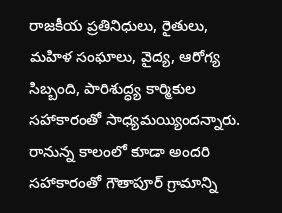రాజకీయ ప్రతినిధులు, రైతులు, మహిళ సంఘాలు, వైద్య, ఆరోగ్య సిబ్బంది, పారిశుద్ధ్య కార్మికుల సహాకారంతో సాధ్యమయ్యిందన్నారు. రానున్న కాలంలో కూడా అందరి సహాకారంతో గౌతాపూర్ గ్రామాన్ని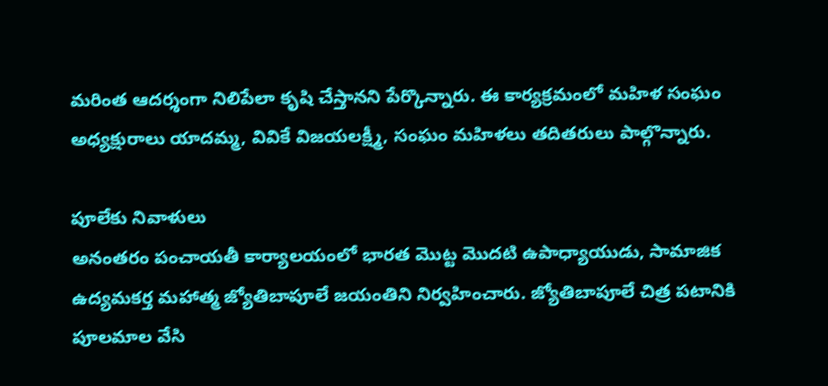మరింత ఆదర్శంగా నిలిపేలా కృషి చేస్తానని పేర్కొన్నారు. ఈ కార్యక్రమంలో మహిళ సంఘం అధ్యక్షురాలు యాదమ్మ, వివికే విజయలక్ష్మీ, సంఘం మహిళలు తదితరులు పాల్గొన్నారు.

పూలేకు నివాళులు
అనంతరం పంచాయతీ కార్యాలయంలో భారత మొట్ట మొదటి ఉపాధ్యాయుడు, సామాజిక ఉద్యమకర్త మహాత్మ జ్యోతిబాపూలే జయంతిని నిర్వహించారు. జ్యోతిబాపూలే చిత్ర పటానికి పూలమాల వేసి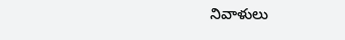నివాళులు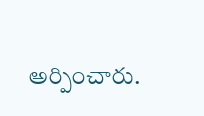అర్పించారు.